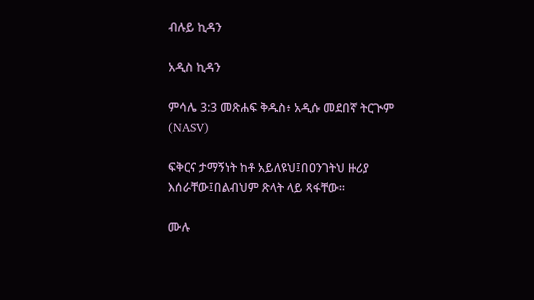ብሉይ ኪዳን

አዲስ ኪዳን

ምሳሌ 3:3 መጽሐፍ ቅዱስ፥ አዲሱ መደበኛ ትርጒም (NASV)

ፍቅርና ታማኝነት ከቶ አይለዩህ፤በዐንገትህ ዙሪያ እሰራቸው፤በልብህም ጽላት ላይ ጻፋቸው።

ሙሉ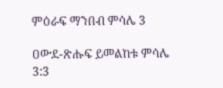ምዕራፍ ማንበብ ምሳሌ 3

ዐውደ-ጽሑፍ ይመልከቱ ምሳሌ 3:3